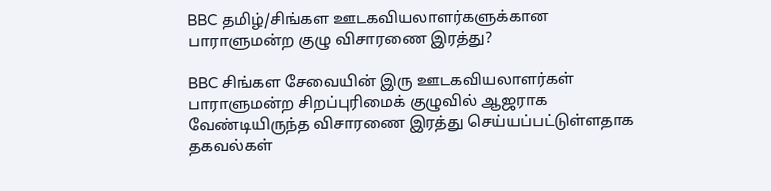BBC தமிழ்/சிங்கள ஊடகவியலாளர்களுக்கான பாராளுமன்ற குழு விசாரணை இரத்து?

BBC சிங்கள சேவையின் இரு ஊடகவியலாளர்கள் பாராளுமன்ற சிறப்புரிமைக் குழுவில் ஆஜராக வேண்டியிருந்த விசாரணை இரத்து செய்யப்பட்டுள்ளதாக தகவல்கள்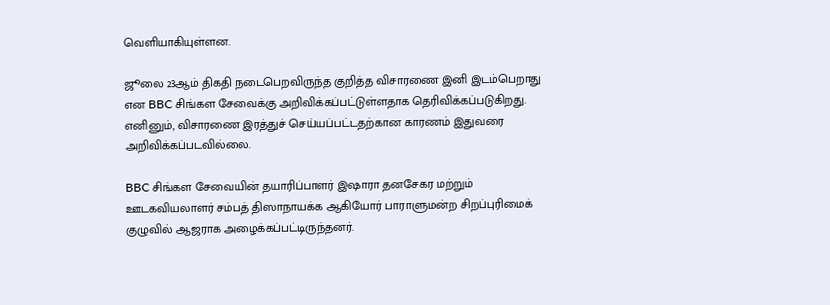வெளியாகியுள்ளன.

ஜூலை 23ஆம் திகதி நடைபெறவிருந்த குறித்த விசாரணை இனி இடம்பெறாது என BBC சிங்கள சேவைக்கு அறிவிக்கப்பட்டுள்ளதாக தெரிவிக்கப்படுகிறது. எனினும், விசாரணை இரத்துச் செய்யப்பட்டதற்கான காரணம் இதுவரை அறிவிக்கப்படவில்லை.

BBC சிங்கள சேவையின் தயாரிப்பாளர் இஷாரா தனசேகர மற்றும் ஊடகவியலாளர் சம்பத் திஸாநாயக்க ஆகியோர் பாராளுமன்ற சிறப்புரிமைக் குழுவில் ஆஜராக அழைக்கப்பட்டிருந்தனர்.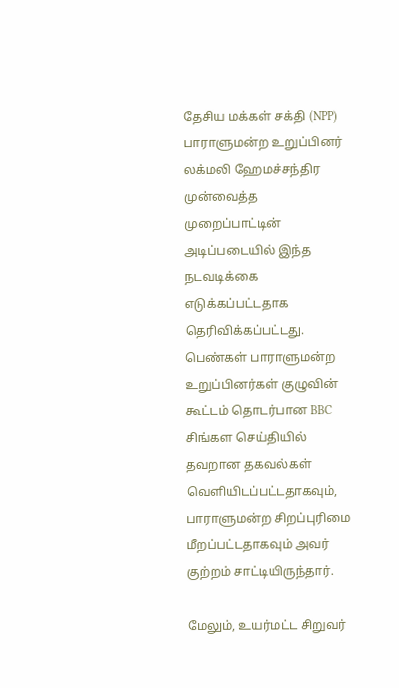தேசிய மக்கள் சக்தி (NPP) பாராளுமன்ற உறுப்பினர் லக்மலி ஹேமச்சந்திர முன்வைத்த முறைப்பாட்டின் அடிப்படையில் இந்த நடவடிக்கை எடுக்கப்பட்டதாக தெரிவிக்கப்பட்டது. பெண்கள் பாராளுமன்ற உறுப்பினர்கள் குழுவின் கூட்டம் தொடர்பான BBC சிங்கள செய்தியில் தவறான தகவல்கள் வெளியிடப்பட்டதாகவும், பாராளுமன்ற சிறப்புரிமை மீறப்பட்டதாகவும் அவர் குற்றம் சாட்டியிருந்தார்.

மேலும், உயர்மட்ட சிறுவர்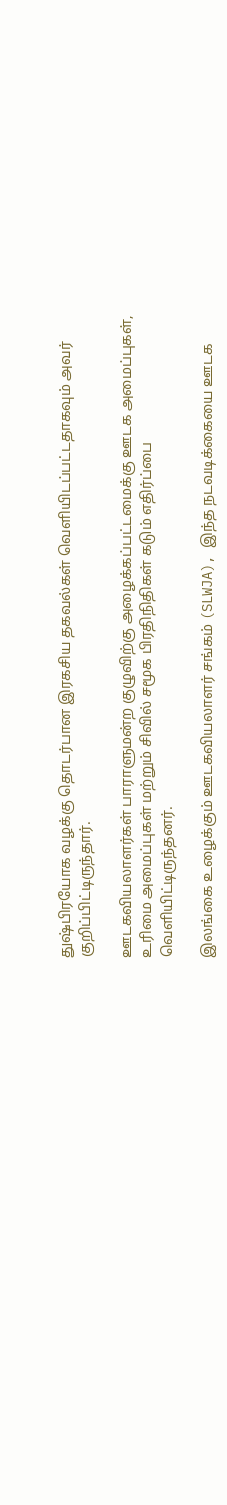துஷ்பிரயோக வழக்கு தொடர்பான இரகசிய தகவல்கள் வெளியிடப்பட்டதாகவும் அவர் குறிப்பிட்டிருந்தார்.

ஊடகவியலாளர்கள் பாராளுமன்ற குழுவிற்கு அழைக்கப்பட்டமைக்கு ஊடக அமைப்புகள், உரிமை அமைப்புகள் மற்றும் சிவில் சமூக பிரதிநிதிகள் கடும் எதிர்ப்பை வெளியிட்டிருந்தனர்.

இலங்கை உழைக்கும் ஊடகவியலாளர் சங்கம் (SLWJA), இந்த நடவடிக்கையை ஊடக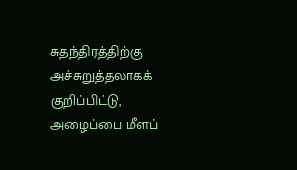சுதந்திரத்திற்கு அச்சுறுத்தலாகக் குறிப்பிட்டு, அழைப்பை மீளப்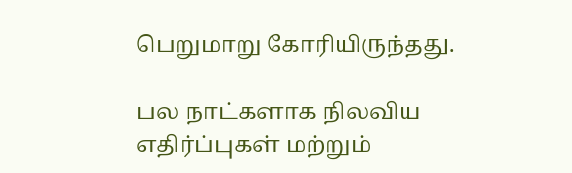பெறுமாறு கோரியிருந்தது.

பல நாட்களாக நிலவிய எதிர்ப்புகள் மற்றும்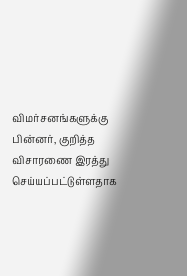விமர்சனங்களுக்கு பின்னர், குறித்த விசாரணை இரத்து செய்யப்பட்டுள்ளதாக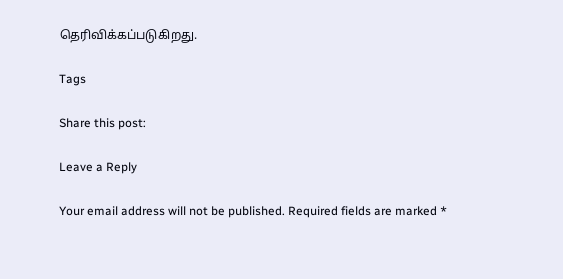தெரிவிக்கப்படுகிறது.

Tags

Share this post:

Leave a Reply

Your email address will not be published. Required fields are marked *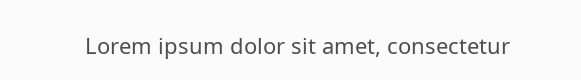Lorem ipsum dolor sit amet, consectetur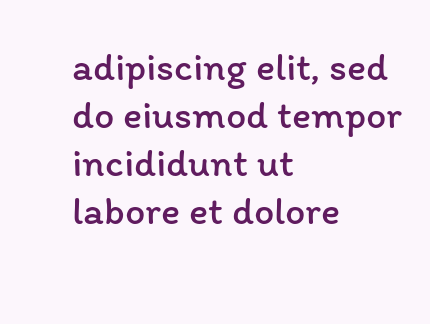adipiscing elit, sed do eiusmod tempor incididunt ut labore et dolore